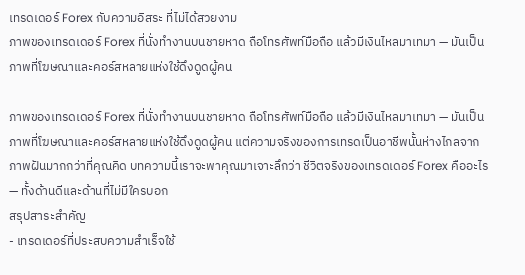เทรดเดอร์ Forex กับความอิสระ ที่ไม่ได้สวยงาม
ภาพของเทรดเดอร์ Forex ที่นั่งทำงานบนชายหาด ถือโทรศัพท์มือถือ แล้วมีเงินไหลมาเทมา — มันเป็นภาพที่โฆษณาและคอร์สหลายแห่งใช้ดึงดูดผู้คน

ภาพของเทรดเดอร์ Forex ที่นั่งทำงานบนชายหาด ถือโทรศัพท์มือถือ แล้วมีเงินไหลมาเทมา — มันเป็นภาพที่โฆษณาและคอร์สหลายแห่งใช้ดึงดูดผู้คน แต่ความจริงของการเทรดเป็นอาชีพนั้นห่างไกลจากภาพฝันมากกว่าที่คุณคิด บทความนี้เราจะพาคุณมาเจาะลึกว่า ชีวิตจริงของเทรดเดอร์ Forex คืออะไร — ทั้งด้านดีและด้านที่ไม่มีใครบอก
สรุปสาระสำคัญ
- เทรดเดอร์ที่ประสบความสำเร็จใช้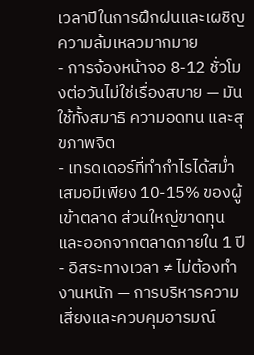เวลาปีในการฝึกฝนและเผชิญความล้มเหลวมากมาย
- การจ้องหน้าจอ 8-12 ชั่วโมงต่อวันไม่ใช่เรื่องสบาย — มันใช้ทั้งสมาธิ ความอดทน และสุขภาพจิต
- เทรดเดอร์ที่ทำกำไรได้สม่ำเสมอมีเพียง 10-15% ของผู้เข้าตลาด ส่วนใหญ่ขาดทุนและออกจากตลาดภายใน 1 ปี
- อิสระทางเวลา ≠ ไม่ต้องทำงานหนัก — การบริหารความเสี่ยงและควบคุมอารมณ์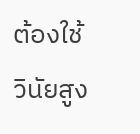ต้องใช้วินัยสูง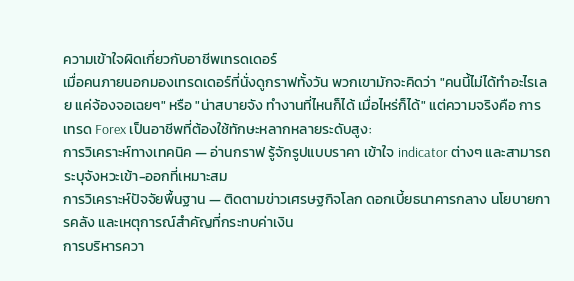ความเข้าใจผิดเกี่ยวกับอาชีพเทรดเดอร์
เมื่อคนภายนอกมองเทรดเดอร์ที่นั่งดูกราฟทั้งวัน พวกเขามักจะคิดว่า "คนนี้ไม่ได้ทำอะไรเลย แค่จ้องจอเฉยๆ" หรือ "น่าสบายจัง ทำงานที่ไหนก็ได้ เมื่อไหร่ก็ได้" แต่ความจริงคือ การเทรด Forex เป็นอาชีพที่ต้องใช้ทักษะหลากหลายระดับสูง:
การวิเคราะห์ทางเทคนิค — อ่านกราฟ รู้จักรูปแบบราคา เข้าใจ indicator ต่างๆ และสามารถระบุจังหวะเข้า-ออกที่เหมาะสม
การวิเคราะห์ปัจจัยพื้นฐาน — ติดตามข่าวเศรษฐกิจโลก ดอกเบี้ยธนาคารกลาง นโยบายการคลัง และเหตุการณ์สำคัญที่กระทบค่าเงิน
การบริหารควา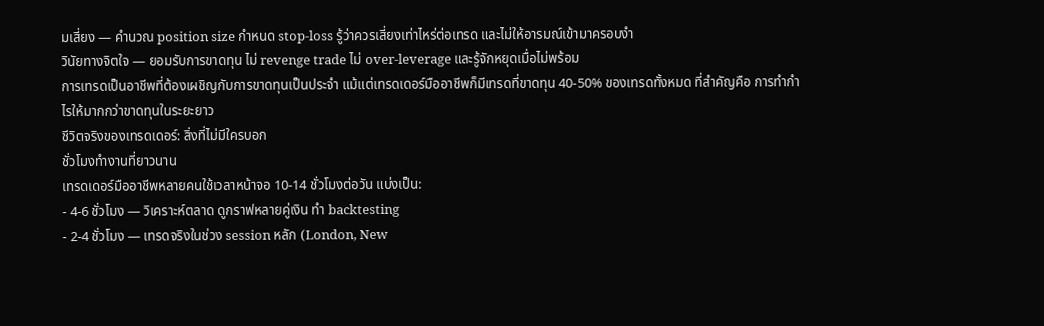มเสี่ยง — คำนวณ position size กำหนด stop-loss รู้ว่าควรเสี่ยงเท่าไหร่ต่อเทรด และไม่ให้อารมณ์เข้ามาครอบงำ
วินัยทางจิตใจ — ยอมรับการขาดทุน ไม่ revenge trade ไม่ over-leverage และรู้จักหยุดเมื่อไม่พร้อม
การเทรดเป็นอาชีพที่ต้องเผชิญกับการขาดทุนเป็นประจำ แม้แต่เทรดเดอร์มืออาชีพก็มีเทรดที่ขาดทุน 40-50% ของเทรดทั้งหมด ที่สำคัญคือ การทำกำไรให้มากกว่าขาดทุนในระยะยาว
ชีวิตจริงของเทรดเดอร์: สิ่งที่ไม่มีใครบอก
ชั่วโมงทำงานที่ยาวนาน
เทรดเดอร์มืออาชีพหลายคนใช้เวลาหน้าจอ 10-14 ชั่วโมงต่อวัน แบ่งเป็น:
- 4-6 ชั่วโมง — วิเคราะห์ตลาด ดูกราฟหลายคู่เงิน ทำ backtesting
- 2-4 ชั่วโมง — เทรดจริงในช่วง session หลัก (London, New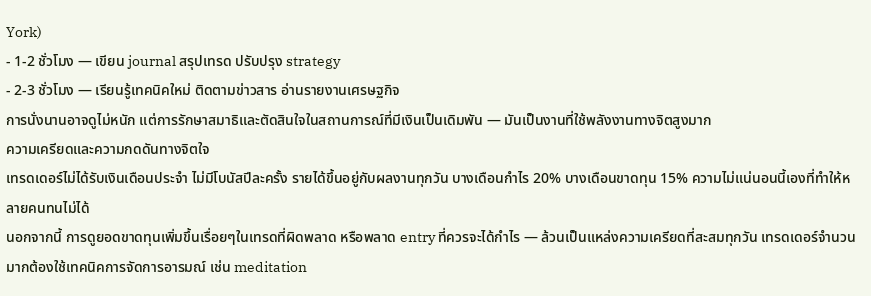York)
- 1-2 ชั่วโมง — เขียน journal สรุปเทรด ปรับปรุง strategy
- 2-3 ชั่วโมง — เรียนรู้เทคนิคใหม่ ติดตามข่าวสาร อ่านรายงานเศรษฐกิจ
การนั่งนานอาจดูไม่หนัก แต่การรักษาสมาธิและตัดสินใจในสถานการณ์ที่มีเงินเป็นเดิมพัน — มันเป็นงานที่ใช้พลังงานทางจิตสูงมาก
ความเครียดและความกดดันทางจิตใจ
เทรดเดอร์ไม่ได้รับเงินเดือนประจำ ไม่มีโบนัสปีละครั้ง รายได้ขึ้นอยู่กับผลงานทุกวัน บางเดือนกำไร 20% บางเดือนขาดทุน 15% ความไม่แน่นอนนี้เองที่ทำให้หลายคนทนไม่ได้
นอกจากนี้ การดูยอดขาดทุนเพิ่มขึ้นเรื่อยๆในเทรดที่ผิดพลาด หรือพลาด entry ที่ควรจะได้กำไร — ล้วนเป็นแหล่งความเครียดที่สะสมทุกวัน เทรดเดอร์จำนวนมากต้องใช้เทคนิคการจัดการอารมณ์ เช่น meditation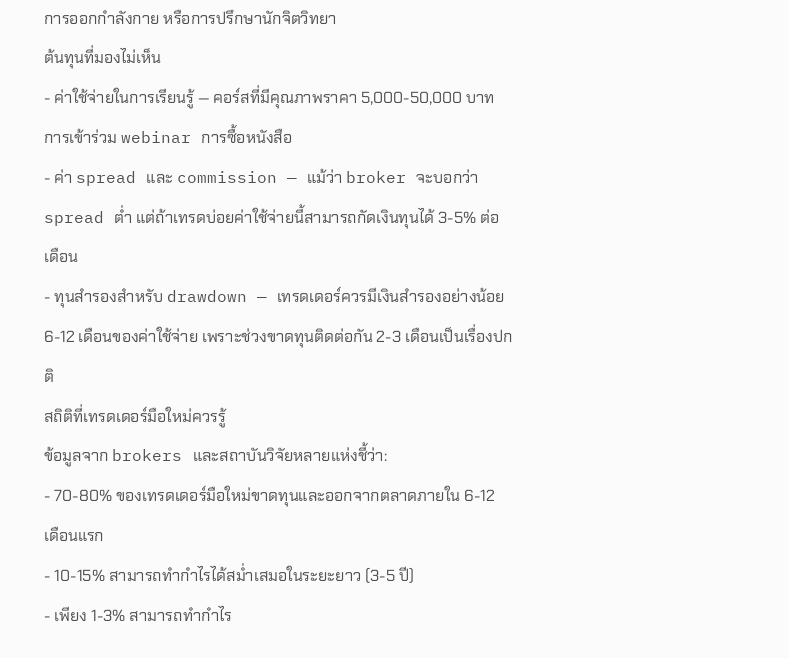การออกกำลังกาย หรือการปรึกษานักจิตวิทยา
ต้นทุนที่มองไม่เห็น
- ค่าใช้จ่ายในการเรียนรู้ — คอร์สที่มีคุณภาพราคา 5,000-50,000 บาท การเข้าร่วม webinar การซื้อหนังสือ
- ค่า spread และ commission — แม้ว่า broker จะบอกว่า spread ต่ำ แต่ถ้าเทรดบ่อยค่าใช้จ่ายนี้สามารถกัดเงินทุนได้ 3-5% ต่อเดือน
- ทุนสำรองสำหรับ drawdown — เทรดเดอร์ควรมีเงินสำรองอย่างน้อย 6-12 เดือนของค่าใช้จ่าย เพราะช่วงขาดทุนติดต่อกัน 2-3 เดือนเป็นเรื่องปกติ
สถิติที่เทรดเดอร์มือใหม่ควรรู้
ข้อมูลจาก brokers และสถาบันวิจัยหลายแห่งชี้ว่า:
- 70-80% ของเทรดเดอร์มือใหม่ขาดทุนและออกจากตลาดภายใน 6-12 เดือนแรก
- 10-15% สามารถทำกำไรได้สม่ำเสมอในระยะยาว (3-5 ปี)
- เพียง 1-3% สามารถทำกำไร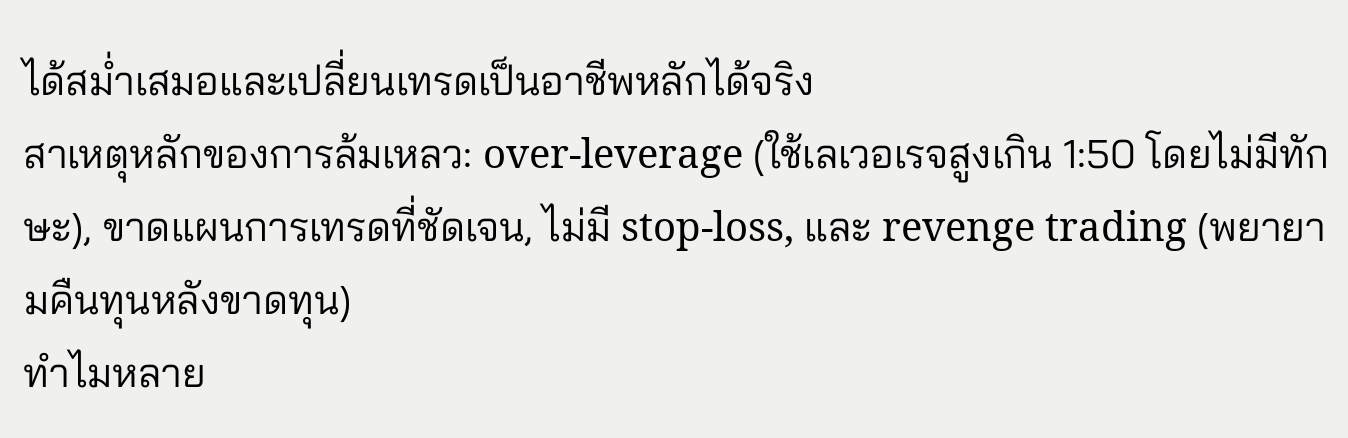ได้สม่ำเสมอและเปลี่ยนเทรดเป็นอาชีพหลักได้จริง
สาเหตุหลักของการล้มเหลว: over-leverage (ใช้เลเวอเรจสูงเกิน 1:50 โดยไม่มีทักษะ), ขาดแผนการเทรดที่ชัดเจน, ไม่มี stop-loss, และ revenge trading (พยายามคืนทุนหลังขาดทุน)
ทำไมหลาย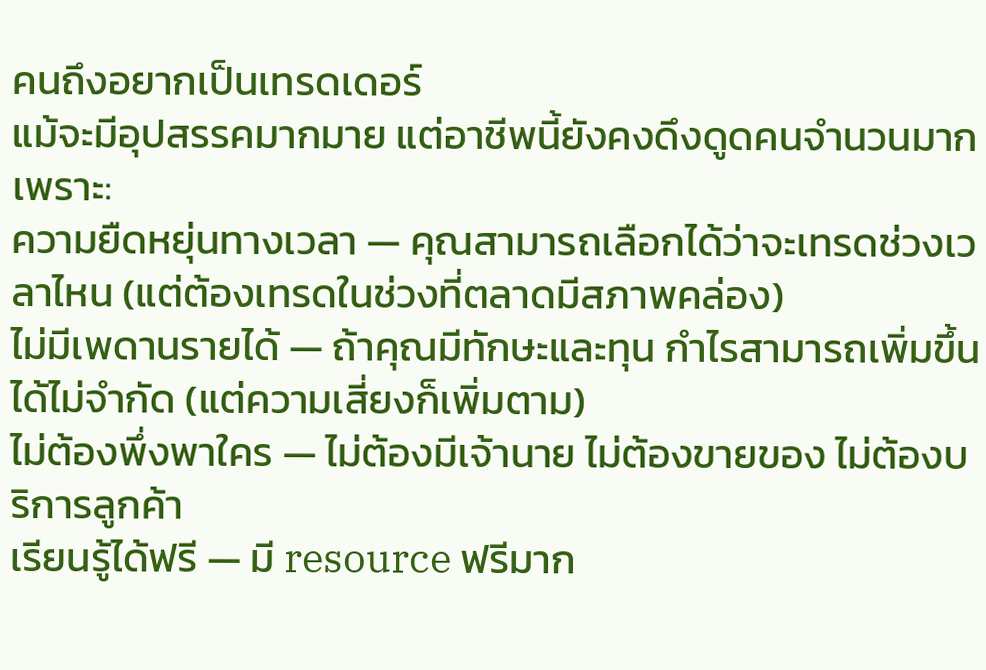คนถึงอยากเป็นเทรดเดอร์
แม้จะมีอุปสรรคมากมาย แต่อาชีพนี้ยังคงดึงดูดคนจำนวนมาก เพราะ:
ความยืดหยุ่นทางเวลา — คุณสามารถเลือกได้ว่าจะเทรดช่วงเวลาไหน (แต่ต้องเทรดในช่วงที่ตลาดมีสภาพคล่อง)
ไม่มีเพดานรายได้ — ถ้าคุณมีทักษะและทุน กำไรสามารถเพิ่มขึ้นได้ไม่จำกัด (แต่ความเสี่ยงก็เพิ่มตาม)
ไม่ต้องพึ่งพาใคร — ไม่ต้องมีเจ้านาย ไม่ต้องขายของ ไม่ต้องบริการลูกค้า
เรียนรู้ได้ฟรี — มี resource ฟรีมาก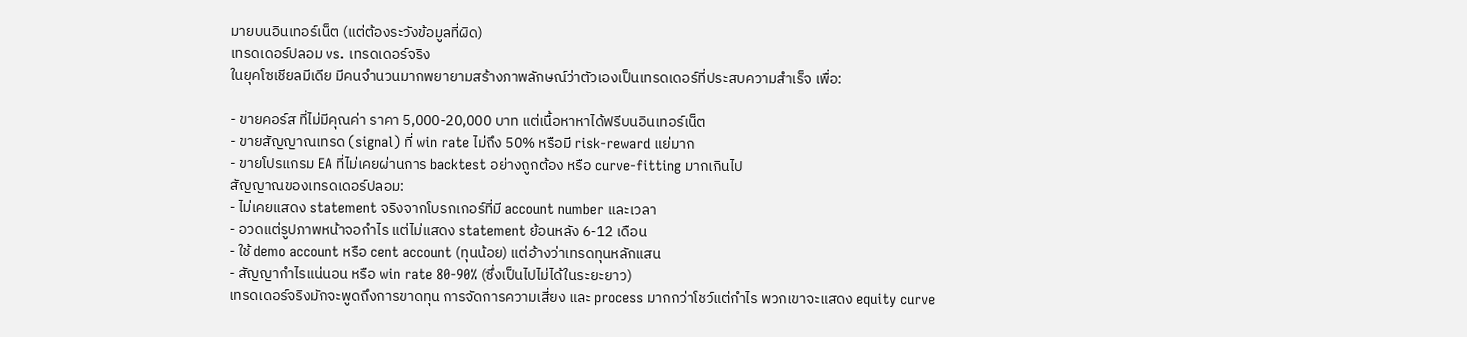มายบนอินเทอร์เน็ต (แต่ต้องระวังข้อมูลที่ผิด)
เทรดเดอร์ปลอม vs. เทรดเดอร์จริง
ในยุคโซเชียลมีเดีย มีคนจำนวนมากพยายามสร้างภาพลักษณ์ว่าตัวเองเป็นเทรดเดอร์ที่ประสบความสำเร็จ เพื่อ:

- ขายคอร์ส ที่ไม่มีคุณค่า ราคา 5,000-20,000 บาท แต่เนื้อหาหาได้ฟรีบนอินเทอร์เน็ต
- ขายสัญญาณเทรด (signal) ที่ win rate ไม่ถึง 50% หรือมี risk-reward แย่มาก
- ขายโปรแกรม EA ที่ไม่เคยผ่านการ backtest อย่างถูกต้อง หรือ curve-fitting มากเกินไป
สัญญาณของเทรดเดอร์ปลอม:
- ไม่เคยแสดง statement จริงจากโบรกเกอร์ที่มี account number และเวลา
- อวดแต่รูปภาพหน้าจอกำไร แต่ไม่แสดง statement ย้อนหลัง 6-12 เดือน
- ใช้ demo account หรือ cent account (ทุนน้อย) แต่อ้างว่าเทรดทุนหลักแสน
- สัญญากำไรแน่นอน หรือ win rate 80-90% (ซึ่งเป็นไปไม่ได้ในระยะยาว)
เทรดเดอร์จริงมักจะพูดถึงการขาดทุน การจัดการความเสี่ยง และ process มากกว่าโชว์แต่กำไร พวกเขาจะแสดง equity curve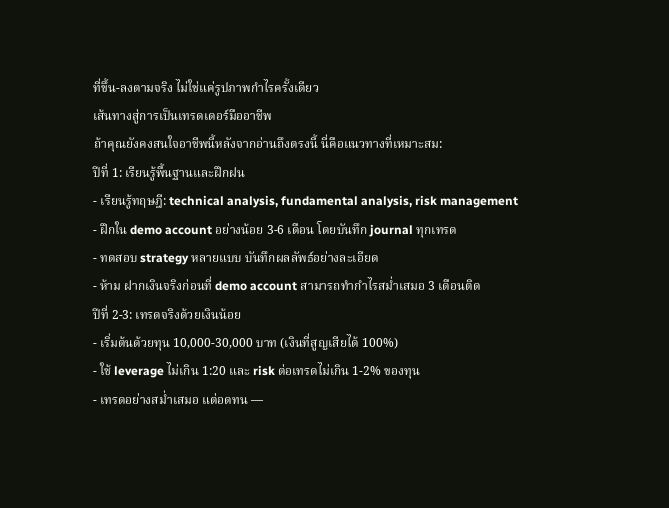ที่ขึ้น-ลงตามจริง ไม่ใช่แค่รูปภาพกำไรครั้งเดียว
เส้นทางสู่การเป็นเทรดเดอร์มืออาชีพ
ถ้าคุณยังคงสนใจอาชีพนี้หลังจากอ่านถึงตรงนี้ นี่คือแนวทางที่เหมาะสม:
ปีที่ 1: เรียนรู้พื้นฐานและฝึกฝน
- เรียนรู้ทฤษฎี: technical analysis, fundamental analysis, risk management
- ฝึกใน demo account อย่างน้อย 3-6 เดือน โดยบันทึก journal ทุกเทรด
- ทดสอบ strategy หลายแบบ บันทึกผลลัพธ์อย่างละเอียด
- ห้าม ฝากเงินจริงก่อนที่ demo account สามารถทำกำไรสม่ำเสมอ 3 เดือนติด
ปีที่ 2-3: เทรดจริงด้วยเงินน้อย
- เริ่มต้นด้วยทุน 10,000-30,000 บาท (เงินที่สูญเสียได้ 100%)
- ใช้ leverage ไม่เกิน 1:20 และ risk ต่อเทรดไม่เกิน 1-2% ของทุน
- เทรดอย่างสม่ำเสมอ แต่อดทน —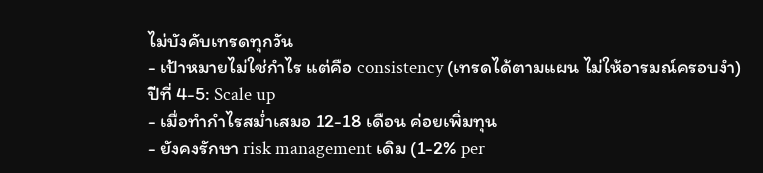ไม่บังคับเทรดทุกวัน
- เป้าหมายไม่ใช่กำไร แต่คือ consistency (เทรดได้ตามแผน ไม่ให้อารมณ์ครอบงำ)
ปีที่ 4-5: Scale up
- เมื่อทำกำไรสม่ำเสมอ 12-18 เดือน ค่อยเพิ่มทุน
- ยังคงรักษา risk management เดิม (1-2% per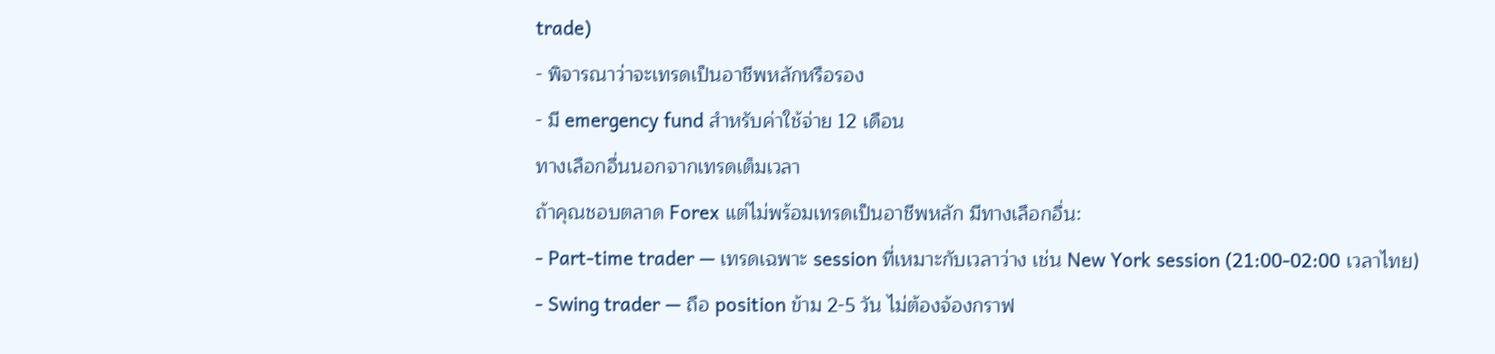trade)
- พิจารณาว่าจะเทรดเป็นอาชีพหลักหรือรอง
- มี emergency fund สำหรับค่าใช้จ่าย 12 เดือน
ทางเลือกอื่นนอกจากเทรดเต็มเวลา
ถ้าคุณชอบตลาด Forex แต่ไม่พร้อมเทรดเป็นอาชีพหลัก มีทางเลือกอื่น:
- Part-time trader — เทรดเฉพาะ session ที่เหมาะกับเวลาว่าง เช่น New York session (21:00-02:00 เวลาไทย)
- Swing trader — ถือ position ข้าม 2-5 วัน ไม่ต้องจ้องกราฟ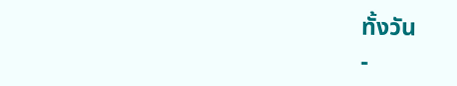ทั้งวัน
-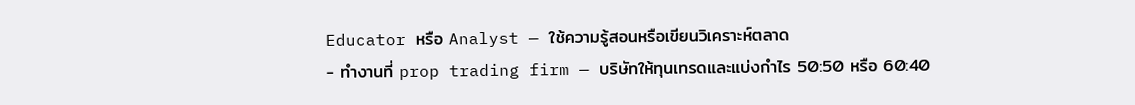Educator หรือ Analyst — ใช้ความรู้สอนหรือเขียนวิเคราะห์ตลาด
- ทำงานที่ prop trading firm — บริษัทให้ทุนเทรดและแบ่งกำไร 50:50 หรือ 60:40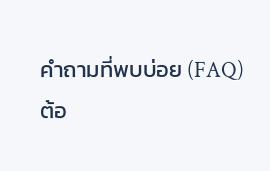คำถามที่พบบ่อย (FAQ)
ต้อ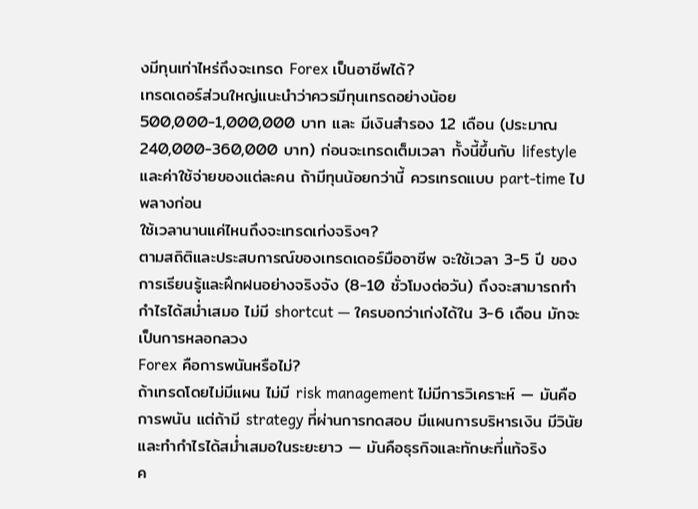งมีทุนเท่าไหร่ถึงจะเทรด Forex เป็นอาชีพได้?
เทรดเดอร์ส่วนใหญ่แนะนำว่าควรมีทุนเทรดอย่างน้อย 500,000-1,000,000 บาท และ มีเงินสำรอง 12 เดือน (ประมาณ 240,000-360,000 บาท) ก่อนจะเทรดเต็มเวลา ทั้งนี้ขึ้นกับ lifestyle และค่าใช้จ่ายของแต่ละคน ถ้ามีทุนน้อยกว่านี้ ควรเทรดแบบ part-time ไปพลางก่อน
ใช้เวลานานแค่ไหนถึงจะเทรดเก่งจริงๆ?
ตามสถิติและประสบการณ์ของเทรดเดอร์มืออาชีพ จะใช้เวลา 3-5 ปี ของการเรียนรู้และฝึกฝนอย่างจริงจัง (8-10 ชั่วโมงต่อวัน) ถึงจะสามารถทำกำไรได้สม่ำเสมอ ไม่มี shortcut — ใครบอกว่าเก่งได้ใน 3-6 เดือน มักจะเป็นการหลอกลวง
Forex คือการพนันหรือไม่?
ถ้าเทรดโดยไม่มีแผน ไม่มี risk management ไม่มีการวิเคราะห์ — มันคือการพนัน แต่ถ้ามี strategy ที่ผ่านการทดสอบ มีแผนการบริหารเงิน มีวินัย และทำกำไรได้สม่ำเสมอในระยะยาว — มันคือธุรกิจและทักษะที่แท้จริง
ค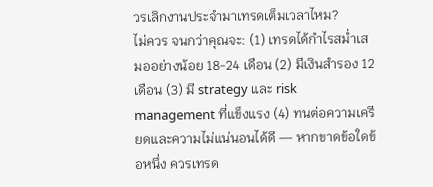วรเลิกงานประจำมาเทรดเต็มเวลาไหม?
ไม่ควร จนกว่าคุณจะ: (1) เทรดได้กำไรสม่ำเสมออย่างน้อย 18-24 เดือน (2) มีเงินสำรอง 12 เดือน (3) มี strategy และ risk management ที่แข็งแรง (4) ทนต่อความเครียดและความไม่แน่นอนได้ดี — หากขาดข้อใดข้อหนึ่ง ควรเทรด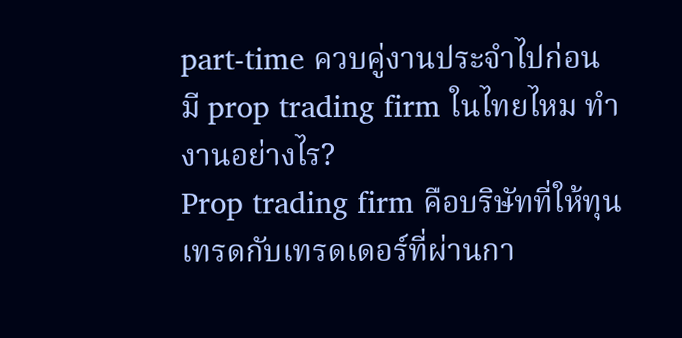part-time ควบคู่งานประจำไปก่อน
มี prop trading firm ในไทยไหม ทำงานอย่างไร?
Prop trading firm คือบริษัทที่ให้ทุนเทรดกับเทรดเดอร์ที่ผ่านกา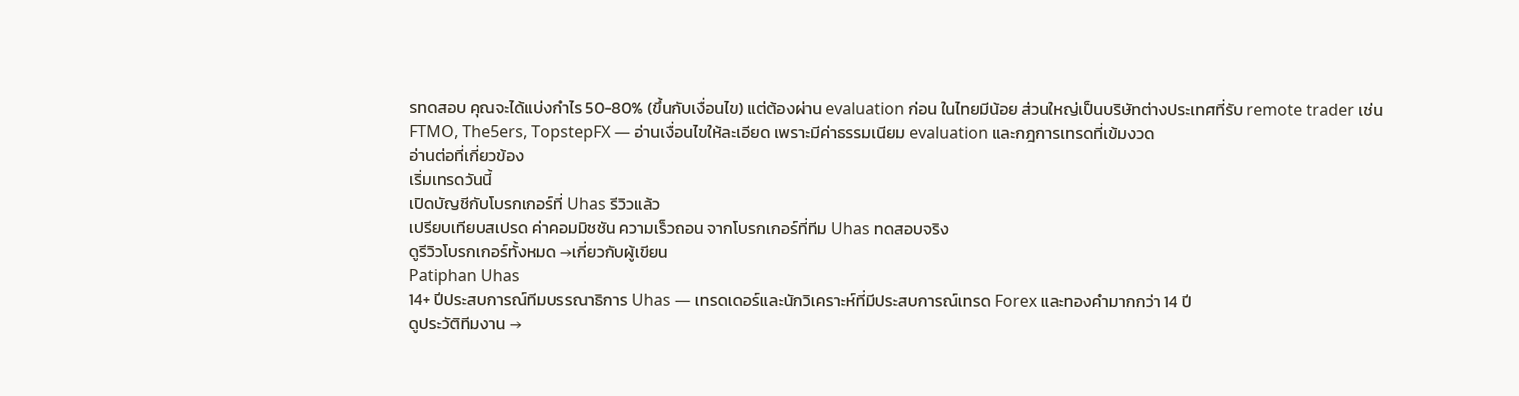รทดสอบ คุณจะได้แบ่งกำไร 50-80% (ขึ้นกับเงื่อนไข) แต่ต้องผ่าน evaluation ก่อน ในไทยมีน้อย ส่วนใหญ่เป็นบริษัทต่างประเทศที่รับ remote trader เช่น FTMO, The5ers, TopstepFX — อ่านเงื่อนไขให้ละเอียด เพราะมีค่าธรรมเนียม evaluation และกฎการเทรดที่เข้มงวด
อ่านต่อที่เกี่ยวข้อง
เริ่มเทรดวันนี้
เปิดบัญชีกับโบรกเกอร์ที่ Uhas รีวิวแล้ว
เปรียบเทียบสเปรด ค่าคอมมิชชัน ความเร็วถอน จากโบรกเกอร์ที่ทีม Uhas ทดสอบจริง
ดูรีวิวโบรกเกอร์ทั้งหมด →เกี่ยวกับผู้เขียน
Patiphan Uhas
14+ ปีประสบการณ์ทีมบรรณาธิการ Uhas — เทรดเดอร์และนักวิเคราะห์ที่มีประสบการณ์เทรด Forex และทองคำมากกว่า 14 ปี
ดูประวัติทีมงาน →